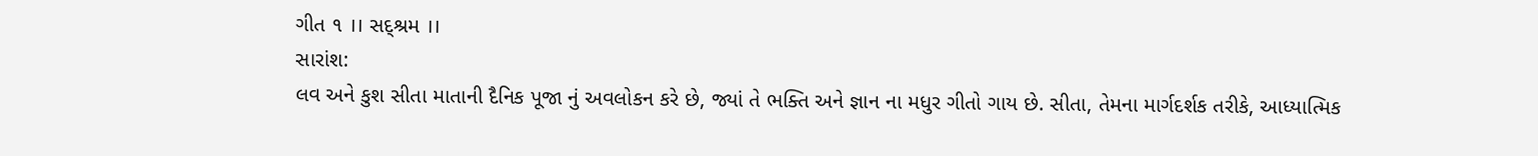ગીત ૧ ।। સદ્શ્રમ ।।
સારાંશ:
લવ અને કુશ સીતા માતાની દૈનિક પૂજા નું અવલોકન કરે છે, જ્યાં તે ભક્તિ અને જ્ઞાન ના મધુર ગીતો ગાય છે. સીતા, તેમના માર્ગદર્શક તરીકે, આધ્યાત્મિક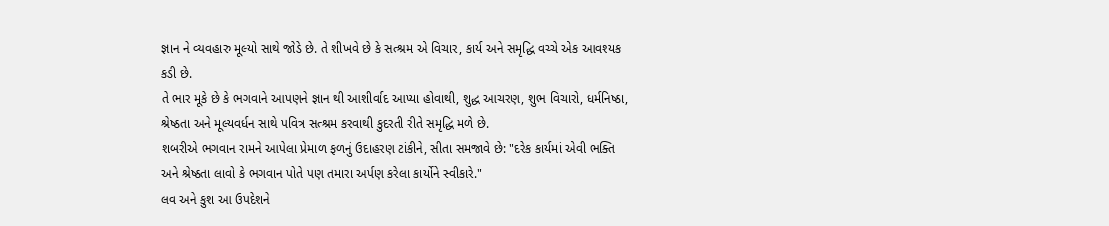જ્ઞાન ને વ્યવહારુ મૂલ્યો સાથે જોડે છે. તે શીખવે છે કે સત્શ્રમ એ વિચાર, કાર્ય અને સમૃદ્ધિ વચ્ચે એક આવશ્યક કડી છે.
તે ભાર મૂકે છે કે ભગવાને આપણને જ્ઞાન થી આશીર્વાદ આપ્યા હોવાથી, શુદ્ધ આચરણ, શુભ વિચારો, ધર્મનિષ્ઠા, શ્રેષ્ઠતા અને મૂલ્યવર્ધન સાથે પવિત્ર સત્શ્રમ કરવાથી કુદરતી રીતે સમૃદ્ધિ મળે છે.
શબરીએ ભગવાન રામને આપેલા પ્રેમાળ ફળનું ઉદાહરણ ટાંકીને, સીતા સમજાવે છે: "દરેક કાર્યમાં એવી ભક્તિ અને શ્રેષ્ઠતા લાવો કે ભગવાન પોતે પણ તમારા અર્પણ કરેલા કાર્યોને સ્વીકારે."
લવ અને કુશ આ ઉપદેશને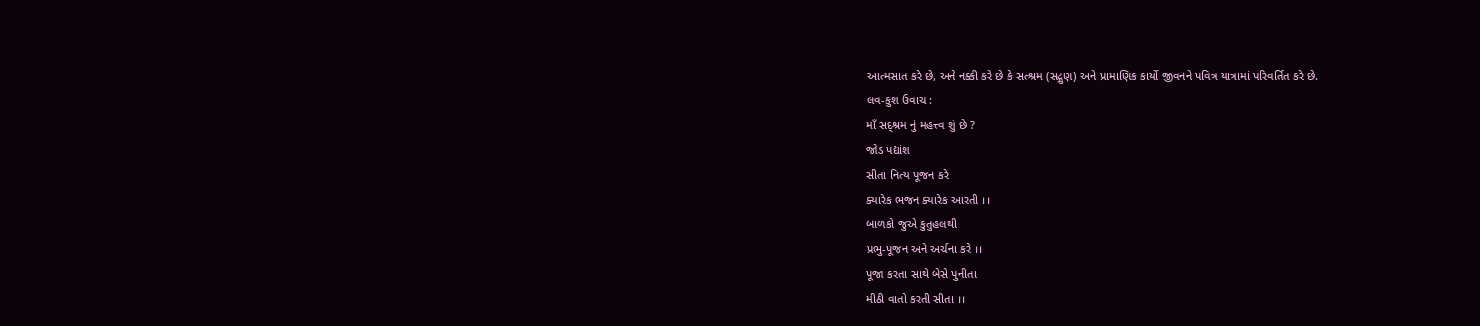આત્મસાત કરે છે, અને નક્કી કરે છે કે સત્શ્રમ (સદ્ગુણ) અને પ્રામાણિક કાર્યો જીવનને પવિત્ર યાત્રામાં પરિવર્તિત કરે છે.
લવ-કુશ ઉવાચ :
માઁ સદ્શ્રમ નું મહત્ત્વ શું છે ?
જોડ પદ્યાંશ
સીતા નિત્ય પૂજન કરે
ક્યારેક ભજન ક્યારેક આરતી ।।
બાળકો જુએ કુતુહલથી
પ્રભુ-પૂજન અને અર્ચના કરે ।।
પૂજા કરતા સાથે બેસે પુનીતા
મીઠી વાતો કરતી સીતા ।।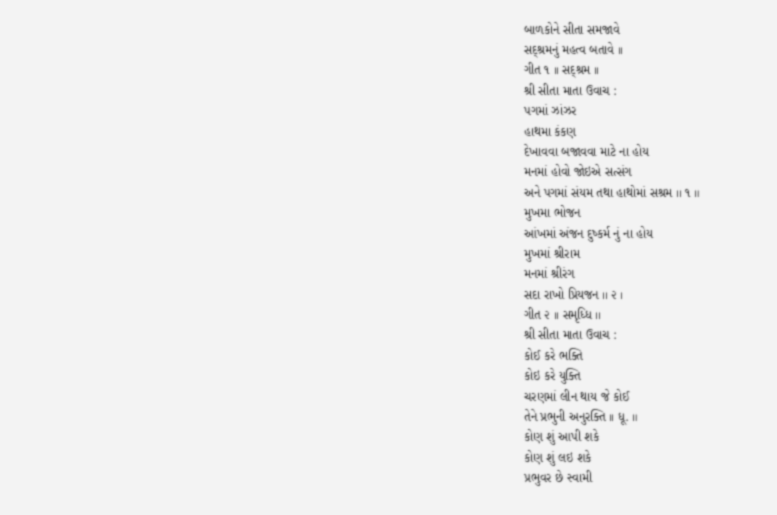બાળકોને સીતા સમજાવે
સદ્શ્રમનું મહત્વ બતાવે ।।
ગીત ૧ ।। સદ્શ્રમ ।।
શ્રી સીતા માતા ઉવાચ :
પગમાં ઝાંઝર
હાથમા કંકણ
દેખાવવા બજાવવા માટે ના હોય
મનમાં હોવો જોઇએ સત્સંગ
અને પગમાં સંયમ તથા હાથોમાં સશ્રમ ।। ૧ ॥
મુખમા ભોજન
આંખમાં અંજન દુષ્કર્મ નું ના હોય
મુખમાં શ્રીરામ
મનમાં શ્રીરંગ
સદા રાખો પ્રિયજન ।। ૨ ।
ગીત ૨ ।। સમૃધ્ધિ ।।
શ્રી સીતા માતા ઉવાચ :
કોઈ કરે ભક્તિ
કોઇ કરે યુક્તિ
ચરણમાં લીન થાય જે કોઈ
તેને પ્રભુની અનુરક્તિ ।। ધૂ. ॥
કોણ શું આપી શકે
કોણ શું લઇ શકે
પ્રભુવર છે સ્વામી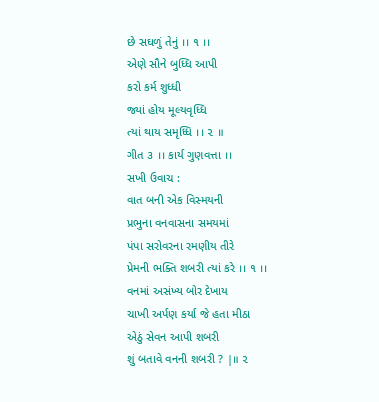છે સઘળું તેનું ।। ૧ ।।
એણે સૌને બુધ્ધિ આપી
કરો કર્મ શુધ્ધી
જ્યાં હોય મૂલ્યવૃધ્ધિ
ત્યાં થાય સમૃધ્ધિ ।। ૨ ॥
ગીત ૩ ।। કાર્ય ગુણવત્તા ।।
સખી ઉવાચ :
વાત બની એક વિસ્મયની
પ્રભુના વનવાસના સમયમાં
પંપા સરોવરના રમણીય તીરે
પ્રેમની ભક્તિ શબરી ત્યાં કરે ।। ૧ ।।
વનમાં અસંખ્ય બોર દેખાય
ચાખી અર્પણ કર્યા જે હતા મીઠા
એઠું સેવન આપી શબરી
શું બતાવે વનની શબરી ? |॥ ૨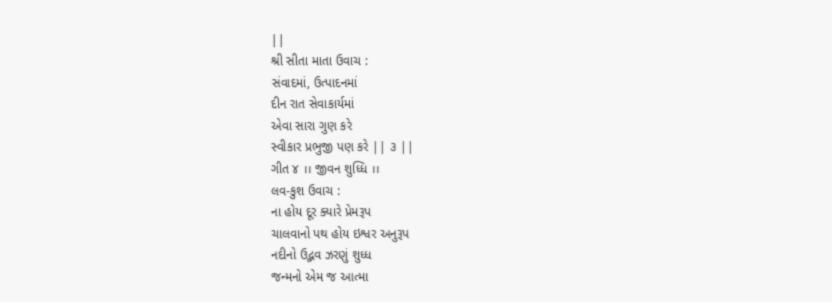||
શ્રી સીતા માતા ઉવાચ :
સંવાદમાં, ઉત્પાદનમાં
દીન રાત સેવાકાર્યમાં
એવા સારા ગુણ કરે
સ્વીકાર પ્રભુજી પણ કરે || ૩ ||
ગીત ૪ ।। જીવન શુધ્ધિ ।।
લવ-કુશ ઉવાચ :
ના હોય દૂર ક્યારે પ્રેમરૂપ
ચાલવાનો પથ હોય ઇશ્વર અનુરૂપ
નદીનો ઉદ્ભવ ઝરણું શુધ્ધ
જન્મનો એમ જ આત્મા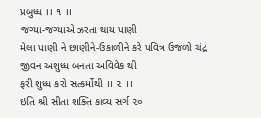પ્રબુધ્ધ ।। ૧ ।।
જગ્યા-જગ્યાએ ઝરતા થાય પાણી
મેલા પાણી ને છાણીને-ઉકાળીને કરે પવિત્ર ઉજળો ચંદ્ર
જીવન અશુધ્ધ બનતા અવિવેક થી
ફરી શુધ્ધ કરો સત્કર્મોથી ।। ૨ ।।
ઇતિ શ્રી સીતા શક્તિ કાવ્ય સર્ગ ૨૦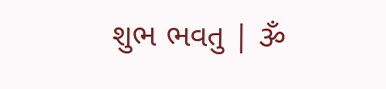શુભ ભવતુ | ૐ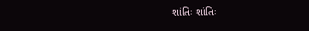શાંતિઃ શાંતિઃ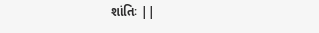શાંતિઃ ||